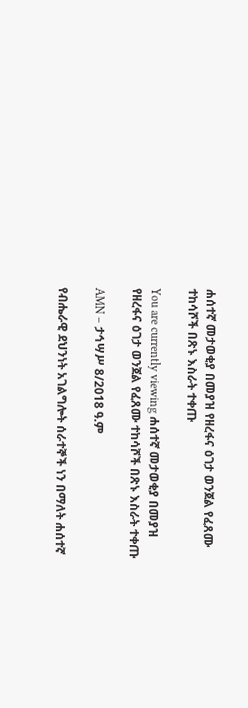ሐሰተኛ መታወቂያ በመያዝ የዘረፋና ዕገታ ወንጀል የፈጸሙ ተከሳሾች በጽኑ እስራት ተቀጡ

You are currently viewing ሐሰተኛ መታወቂያ በመያዝ የዘረፋና ዕገታ ወንጀል የፈጸሙ ተከሳሾች በጽኑ እስራት ተቀጡ

AMN – ታኅሣሥ 8/2018 ዓ.ም

የብሔራዊ ደህንነት አገልግሎት ሰራተኞች ነን በማለት ሐሰተኛ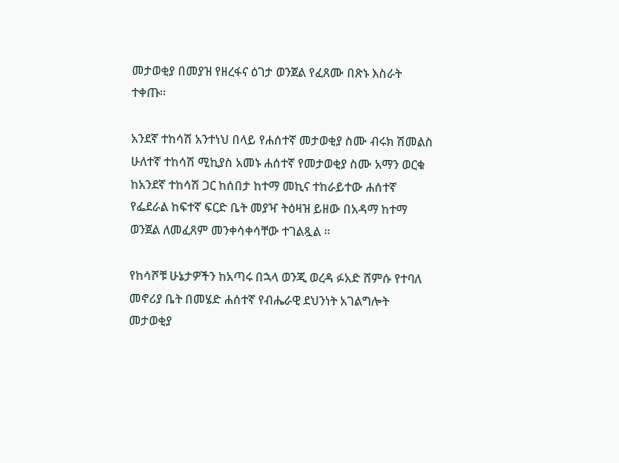መታወቂያ በመያዝ የዘረፋና ዕገታ ወንጀል የፈጸሙ በጽኑ እስራት ተቀጡ።

አንደኛ ተከሳሽ አንተነህ በላይ የሐሰተኛ መታወቂያ ስሙ ብሩክ ሽመልስ ሁለተኛ ተከሳሽ ሚኪያስ አመኑ ሐሰተኛ የመታወቂያ ስሙ አማን ወርቁ ከአንደኛ ተከሳሽ ጋር ከሰበታ ከተማ መኪና ተከራይተው ሐሰተኛ የፌደራል ከፍተኛ ፍርድ ቤት መያዣ ትዕዛዝ ይዘው በአዳማ ከተማ ወንጀል ለመፈጸም መንቀሳቀሳቸው ተገልጿል ፡፡

የከሳሾቹ ሁኔታዎችን ከአጣሩ በኋላ ወንጂ ወረዳ ፉአድ ሸምሱ የተባለ መኖሪያ ቤት በመሄድ ሐሰተኛ የብሔራዊ ደህንነት አገልግሎት መታወቂያ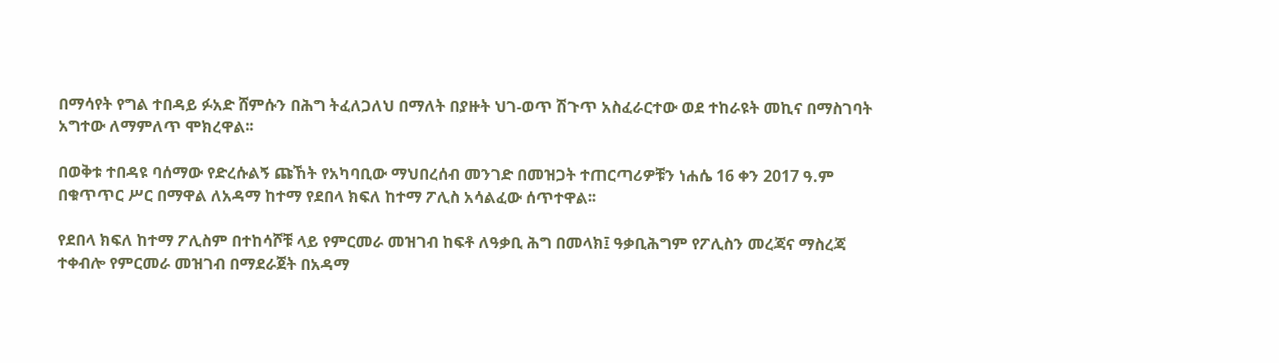በማሳየት የግል ተበዳይ ፉአድ ሸምሱን በሕግ ትፈለጋለህ በማለት በያዙት ህገ-ወጥ ሽጉጥ አስፈራርተው ወደ ተከራዩት መኪና በማስገባት አግተው ለማምለጥ ሞክረዋል፡፡

በወቅቱ ተበዳዩ ባሰማው የድረሱልኝ ጩኸት የአካባቢው ማህበረሰብ መንገድ በመዝጋት ተጠርጣሪዎቹን ነሐሴ 16 ቀን 2017 ዓ.ም በቁጥጥር ሥር በማዋል ለአዳማ ከተማ የደበላ ክፍለ ከተማ ፖሊስ አሳልፈው ሰጥተዋል፡፡

የደበላ ክፍለ ከተማ ፖሊስም በተከሳሾቹ ላይ የምርመራ መዝገብ ከፍቶ ለዓቃቢ ሕግ በመላክ፤ ዓቃቢሕግም የፖሊስን መረጃና ማስረጃ ተቀብሎ የምርመራ መዝገብ በማደራጀት በአዳማ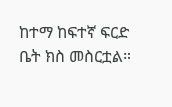ከተማ ከፍተኛ ፍርድ ቤት ክስ መስርቷል።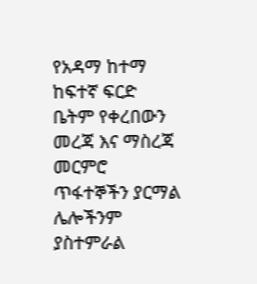የአዳማ ከተማ ከፍተኛ ፍርድ ቤትም የቀረበውን መረጃ እና ማስረጃ መርምሮ ጥፋተኞችን ያርማል ሌሎችንም ያስተምራል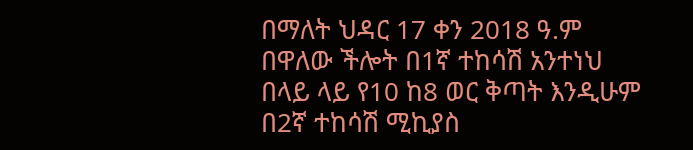በማለት ህዳር 17 ቀን 2018 ዓ.ም በዋለው ችሎት በ1ኛ ተከሳሽ አንተነህ በላይ ላይ የ10 ከ8 ወር ቅጣት እንዲሁም በ2ኛ ተከሳሽ ሚኪያስ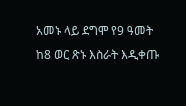አመኑ ላይ ደግሞ የ9 ዓመት ከ8 ወር ጽኑ እስራት እዲቀጡ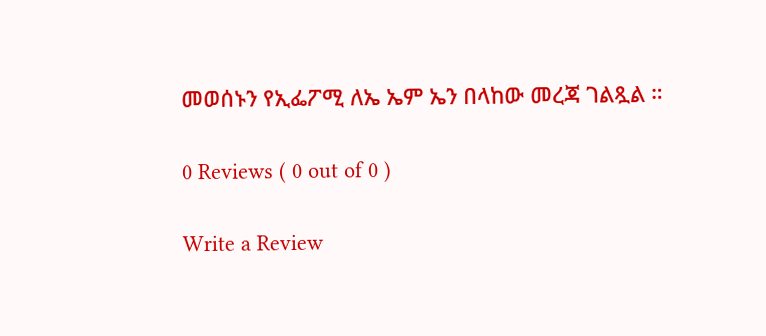መወሰኑን የኢፌፖሚ ለኤ ኤም ኤን በላከው መረጃ ገልጿል ።

0 Reviews ( 0 out of 0 )

Write a Review